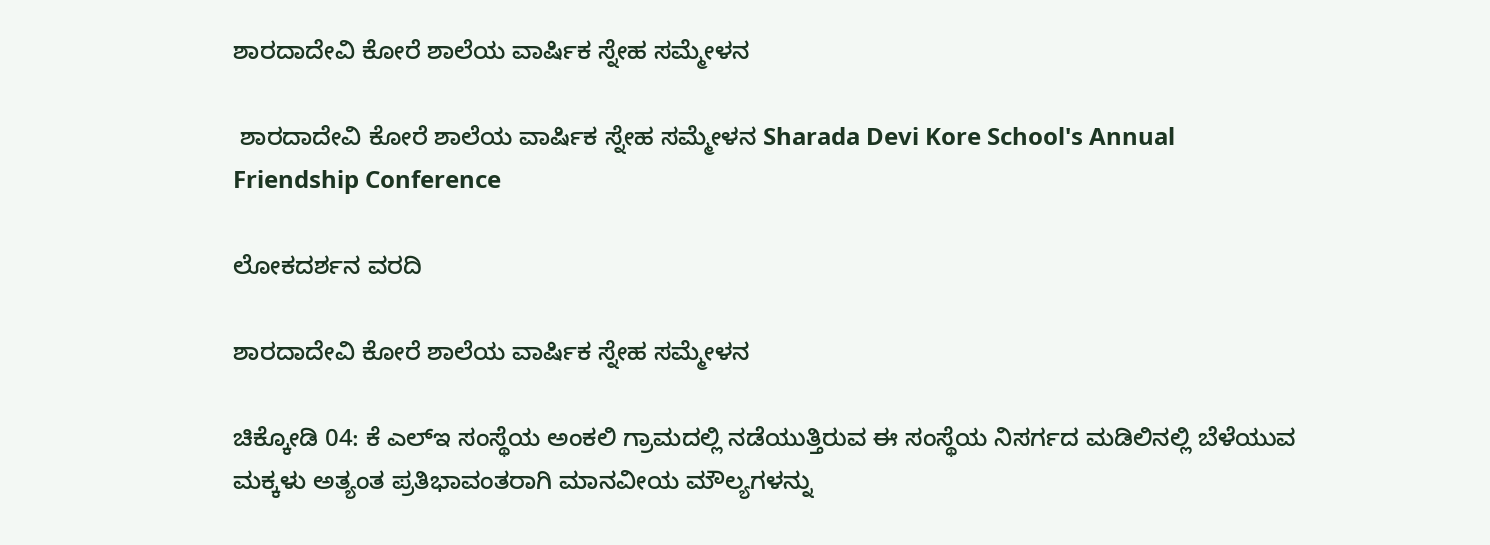ಶಾರದಾದೇವಿ ಕೋರೆ ಶಾಲೆಯ ವಾರ್ಷಿಕ ಸ್ನೇಹ ಸಮ್ಮೇಳನ

 ಶಾರದಾದೇವಿ ಕೋರೆ ಶಾಲೆಯ ವಾರ್ಷಿಕ ಸ್ನೇಹ ಸಮ್ಮೇಳನ Sharada Devi Kore School's Annual Friendship Conference

ಲೋಕದರ್ಶನ ವರದಿ

ಶಾರದಾದೇವಿ ಕೋರೆ ಶಾಲೆಯ ವಾರ್ಷಿಕ ಸ್ನೇಹ ಸಮ್ಮೇಳನ

ಚಿಕ್ಕೋಡಿ 04: ಕೆ ಎಲ್‌ಇ ಸಂಸ್ಥೆಯ ಅಂಕಲಿ ಗ್ರಾಮದಲ್ಲಿ ನಡೆಯುತ್ತಿರುವ ಈ ಸಂಸ್ಥೆಯ ನಿಸರ್ಗದ ಮಡಿಲಿನಲ್ಲಿ ಬೆಳೆಯುವ ಮಕ್ಕಳು ಅತ್ಯಂತ ಪ್ರತಿಭಾವಂತರಾಗಿ ಮಾನವೀಯ ಮೌಲ್ಯಗಳನ್ನು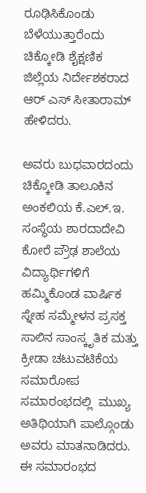ರೂಢಿಸಿಕೊಂಡು ಬೆಳೆಯುತ್ತಾರೆಂದು ಚಿಕ್ಕೋಡಿ ಶೈಕ್ಷಣಿಕ ಜಿಲ್ಲೆಯ ನಿರ್ದೇಶಕರಾದ ಆರ್ ಎಸ್ ಸೀತಾರಾಮ್ ಹೇಳಿದರು.

ಅವರು ಬುಧವಾರದಂದು ಚಿಕ್ಕೋಡಿ ತಾಲೂಕಿನ ಅಂಕಲಿಯ ಕೆ.ಎಲ್‌.ಇ. ಸಂಸ್ಥೆಯ ಶಾರದಾದೇವಿ ಕೋರೆ ಪ್ರೌಢ ಶಾಲೆಯ ವಿದ್ಯಾರ್ಥಿಗಳಿಗೆ ಹಮ್ಮಿಕೊಂಡ ವಾರ್ಷಿಕ ಸ್ನೇಹ ಸಮ್ಮೇಳನ ಪ್ರಸಕ್ತ ಸಾಲಿನ ಸಾಂಸ್ಕೃತಿಕ ಮತ್ತು ಕ್ರೀಡಾ ಚಟುವಟಿಕೆಯ ಸಮಾರೋಪ ಸಮಾರಂಭದಲ್ಲಿ  ಮುಖ್ಯ ಅತಿಥಿಯಾಗಿ ಪಾಲ್ಗೊಂಡು ಅವರು ಮಾತನಾಡಿದರು. ಈ ಸಮಾರಂಭದ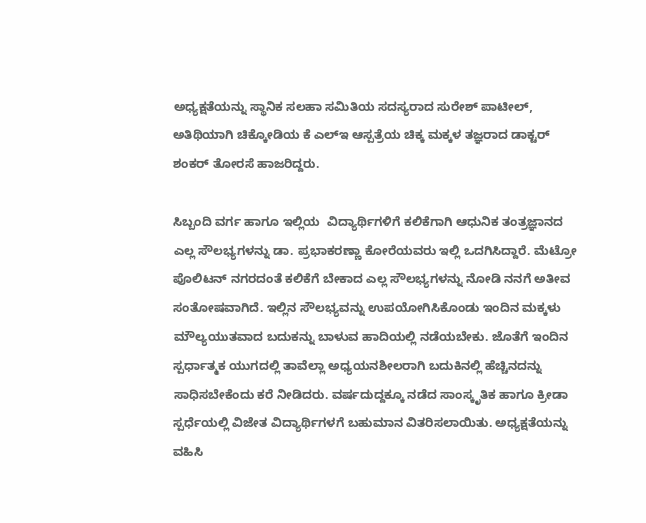ಅಧ್ಯಕ್ಷತೆಯನ್ನು ಸ್ಥಾನಿಕ ಸಲಹಾ ಸಮಿತಿಯ ಸದಸ್ಯರಾದ ಸುರೇಶ್ ಪಾಟೀಲ್, ಅತಿಥಿಯಾಗಿ ಚಿಕ್ಕೋಡಿಯ ಕೆ ಎಲ್‌ಇ ಆಸ್ಪತ್ರೆಯ ಚಿಕ್ಕ ಮಕ್ಕಳ ತಜ್ಞರಾದ ಡಾಕ್ಟರ್ ಶಂಕರ್ ತೋರಸೆ ಹಾಜರಿದ್ದರು.

ಸಿಬ್ಬಂದಿ ವರ್ಗ ಹಾಗೂ ಇಲ್ಲಿಯ  ವಿದ್ಯಾರ್ಥಿಗಳಿಗೆ ಕಲಿಕೆಗಾಗಿ ಆಧುನಿಕ ತಂತ್ರಜ್ಞಾನದ ಎಲ್ಲ ಸೌಲಭ್ಯಗಳನ್ನು ಡಾ. ಪ್ರಭಾಕರಣ್ಣಾ ಕೋರೆಯವರು ಇಲ್ಲಿ ಒದಗಿಸಿದ್ದಾರೆ. ಮೆಟ್ರೋ ಪೊಲಿಟನ್ ನಗರದಂತೆ ಕಲಿಕೆಗೆ ಬೇಕಾದ ಎಲ್ಲ ಸೌಲಭ್ಯಗಳನ್ನು ನೋಡಿ ನನಗೆ ಅತೀವ ಸಂತೋಷವಾಗಿದೆ. ಇಲ್ಲಿನ ಸೌಲಭ್ಯವನ್ನು ಉಪಯೋಗಿಸಿಕೊಂಡು ಇಂದಿನ ಮಕ್ಕಳು ಮೌಲ್ಯಯುತವಾದ ಬದುಕನ್ನು ಬಾಳುವ ಹಾದಿಯಲ್ಲಿ ನಡೆಯಬೇಕು. ಜೊತೆಗೆ ಇಂದಿನ ಸ್ಪರ್ಧಾತ್ಮಕ ಯುಗದಲ್ಲಿ ತಾವೆಲ್ಲಾ ಅಧ್ಯಯನಶೀಲರಾಗಿ ಬದುಕಿನಲ್ಲಿ ಹೆಚ್ಚಿನದನ್ನು ಸಾಧಿಸಬೇಕೆಂದು ಕರೆ ನೀಡಿದರು. ವರ್ಷದುದ್ದಕ್ಕೂ ನಡೆದ ಸಾಂಸ್ಕೃತಿಕ ಹಾಗೂ ಕ್ರೀಡಾ ಸ್ಪರ್ಧೆಯಲ್ಲಿ ವಿಜೇತ ವಿದ್ಯಾರ್ಥಿಗಳಗೆ ಬಹುಮಾನ ವಿತರಿಸಲಾಯಿತು. ಅಧ್ಯಕ್ಷತೆಯನ್ನು ವಹಿಸಿ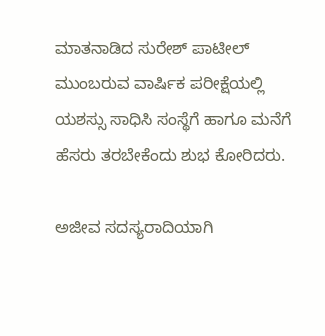ಮಾತನಾಡಿದ ಸುರೇಶ್ ಪಾಟೀಲ್  ಮುಂಬರುವ ವಾರ್ಷಿಕ ಪರೀಕ್ಷೆಯಲ್ಲಿ ಯಶಸ್ಸು ಸಾಧಿಸಿ ಸಂಸ್ಥೆಗೆ ಹಾಗೂ ಮನೆಗೆ ಹೆಸರು ತರಬೇಕೆಂದು ಶುಭ ಕೋರಿದರು.

ಅಜೀವ ಸದಸ್ಯರಾದಿಯಾಗಿ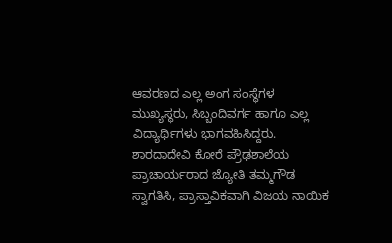ಆವರಣದ ಎಲ್ಲ ಅಂಗ ಸಂಸ್ಥೆಗಳ ಮುಖ್ಯಸ್ಥರು, ಸಿಬ್ಬಂದಿವರ್ಗ ಹಾಗೂ ಎಲ್ಲ ವಿದ್ಯಾರ್ಥಿಗಳು ಭಾಗವಹಿಸಿದ್ದರು. ಶಾರದಾದೇವಿ ಕೋರೆ ಪ್ರೌಢಶಾಲೆಯ ಪ್ರಾಚಾರ್ಯರಾದ ಜ್ಯೋತಿ ತಮ್ಮಗೌಡ  ಸ್ವಾಗತಿಸಿ, ಪ್ರಾಸ್ತಾವಿಕವಾಗಿ ವಿಜಯ ನಾಯಿಕ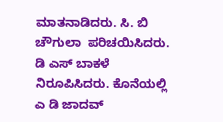ಮಾತನಾಡಿದರು. ಸಿ. ಬಿ ಚೌಗುಲಾ  ಪರಿಚಯಿಸಿದರು. ಡಿ ಎಸ್ ಬಾಕಳೆ ನಿರೂಪಿಸಿದರು. ಕೊನೆಯಲ್ಲಿ ಎ ಡಿ ಜಾದವ್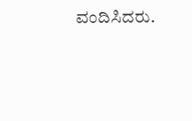ವಂದಿಸಿದರು.